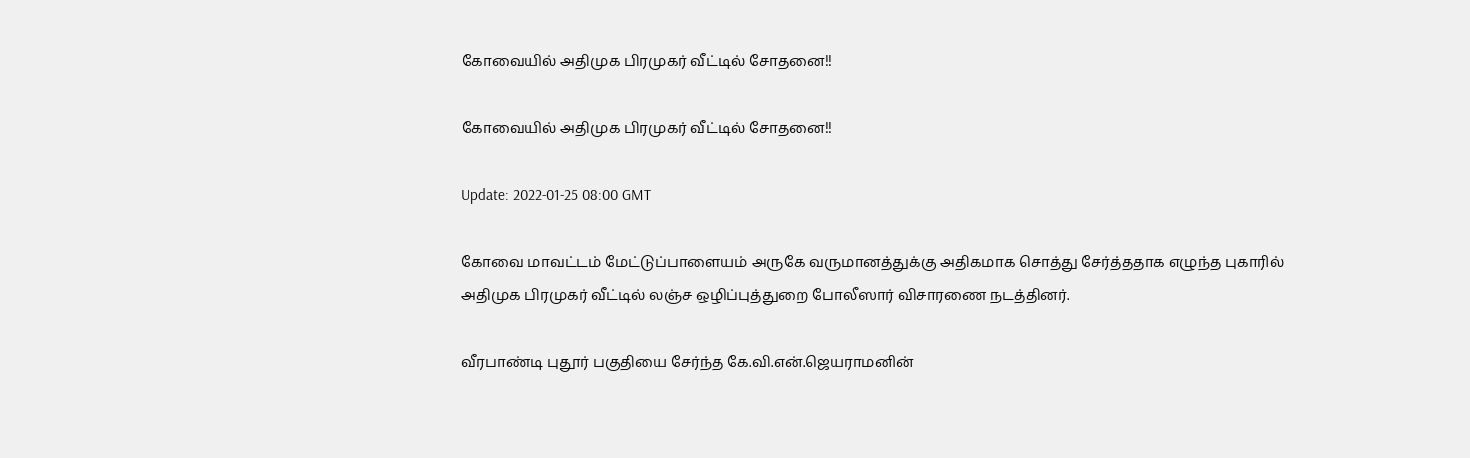கோவையில் அதிமுக பிரமுகர் வீட்டில் சோதனை!!

கோவையில் அதிமுக பிரமுகர் வீட்டில் சோதனை!!

Update: 2022-01-25 08:00 GMT

கோவை மாவட்டம் மேட்டுப்பாளையம் அருகே வருமானத்துக்கு அதிகமாக சொத்து சேர்த்ததாக எழுந்த புகாரில் அதிமுக பிரமுகர் வீட்டில் லஞ்ச ஒழிப்புத்துறை போலீஸார் விசாரணை நடத்தினர்.

வீரபாண்டி புதூர் பகுதியை சேர்ந்த கே.வி.என்.ஜெயராமனின்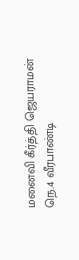மனைவி கீர்த்தி ஜெயராமன்  நெ.4 வீரபாண்டி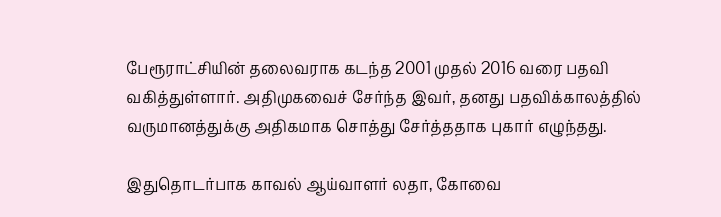பேரூராட்சியின் தலைவராக கடந்த 2001 முதல் 2016 வரை பதவி வகித்துள்ளார். அதிமுகவைச் சேர்ந்த இவர், தனது பதவிக்காலத்தில் வருமானத்துக்கு அதிகமாக சொத்து சேர்த்ததாக புகார் எழுந்தது.

இதுதொடர்பாக காவல் ஆய்வாளர் லதா, கோவை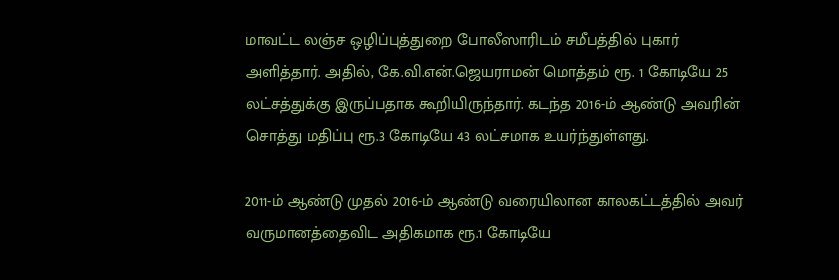மாவட்ட லஞ்ச ஒழிப்புத்துறை போலீஸாரிடம் சமீபத்தில் புகார் அளித்தார். அதில், கே.வி.என்.ஜெயராமன் மொத்தம் ரூ. 1 கோடியே 25 லட்சத்துக்கு இருப்பதாக கூறியிருந்தார். கடந்த 2016-ம் ஆண்டு அவரின் சொத்து மதிப்பு ரூ.3 கோடியே 43 லட்சமாக உயர்ந்துள்ளது.

2011-ம் ஆண்டு முதல் 2016-ம் ஆண்டு வரையிலான காலகட்டத்தில் அவர் வருமானத்தைவிட அதிகமாக ரூ.1 கோடியே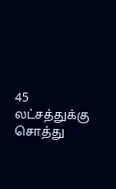45 லட்சத்துக்கு சொத்து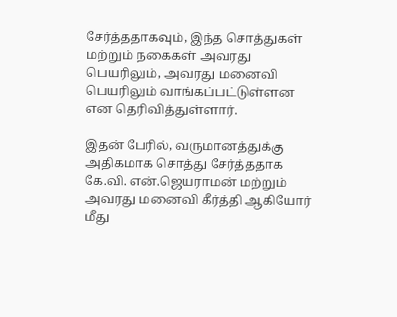சேர்த்ததாகவும், இந்த சொத்துகள் மற்றும் நகைகள் அவரது பெயரிலும், அவரது மனைவி பெயரிலும் வாங்கப்பட்டுள்ளன என தெரிவித்துள்ளார்.

இதன் பேரில், வருமானத்துக்கு அதிகமாக சொத்து சேர்த்ததாக கே.வி. என்.ஜெயராமன் மற்றும் அவரது மனைவி கீர்த்தி ஆகியோர் மீது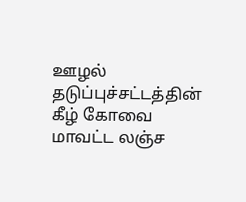ஊழல் தடுப்புச்சட்டத்தின் கீழ் கோவை மாவட்ட லஞ்ச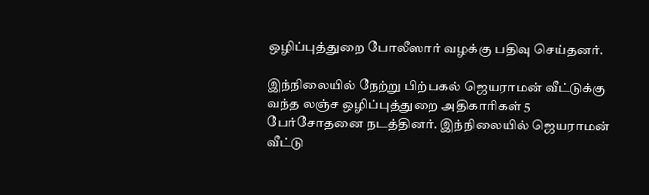ஒழிப்புத்துறை போலீஸார் வழக்கு பதிவு செய்தனர்.

இந்நிலையில் நேற்று பிற்பகல் ஜெயராமன் வீட்டுக்கு வந்த லஞ்ச ஒழிப்புத்துறை அதிகாரிகள் 5 பேர்சோதனை நடத்தினர். இந்நிலையில் ஜெயராமன் வீட்டு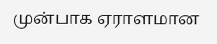முன்பாக ஏராளமான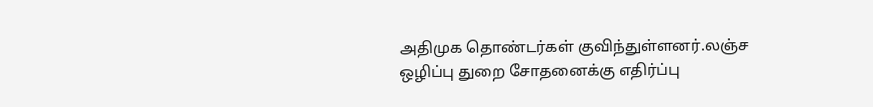அதிமுக தொண்டர்கள் குவிந்துள்ளனர்.லஞ்ச ஒழிப்பு துறை சோதனைக்கு எதிர்ப்பு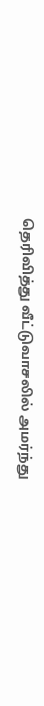தெரிவித்து வீட்டுவாசலில் அமர்ந்து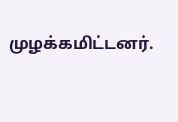முழக்கமிட்டனர்.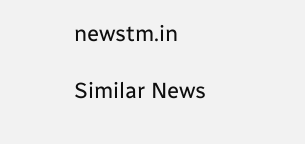newstm.in

Similar News